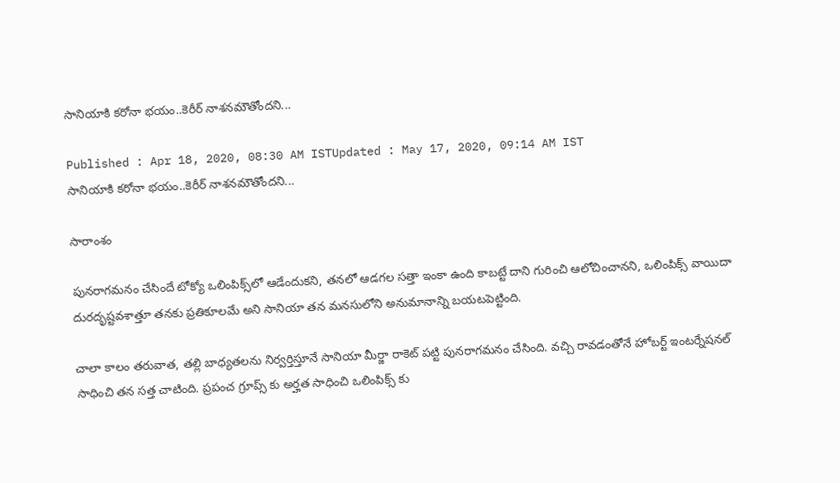సానియాకి కరోనా భయం..కెరీర్ నాశనమౌతోందని...

Published : Apr 18, 2020, 08:30 AM ISTUpdated : May 17, 2020, 09:14 AM IST
సానియాకి కరోనా భయం..కెరీర్ నాశనమౌతోందని...

సారాంశం

పునరాగమనం చేసిందే టోక్యో ఒలింపిక్స్‌లో ఆడేందుకని, తనలో ఆడగల సత్తా ఇంకా ఉంది కాబట్టే దాని గురించి ఆలోచించానని, ఒలింపిక్స్‌ వాయిదా దురదృష్టవశాత్తూ తనకు ప్రతికూలమే అని సానియా తన మనసులోని అనుమానాన్ని బయటపెట్టింది.

చాలా కాలం తరువాత, తల్లి బాధ్యతలను నిర్వర్తిస్తూనే సానియా మీర్జా రాకెట్ పట్టి పునరాగమనం చేసింది. వచ్చి రావడంతోనే హోబర్ట్ ఇంటర్నేషనల్ సాధించి తన సత్త చాటింది. ప్రపంచ గ్రూప్స్ కు అర్హత సాధించి ఒలింపిక్స్ కు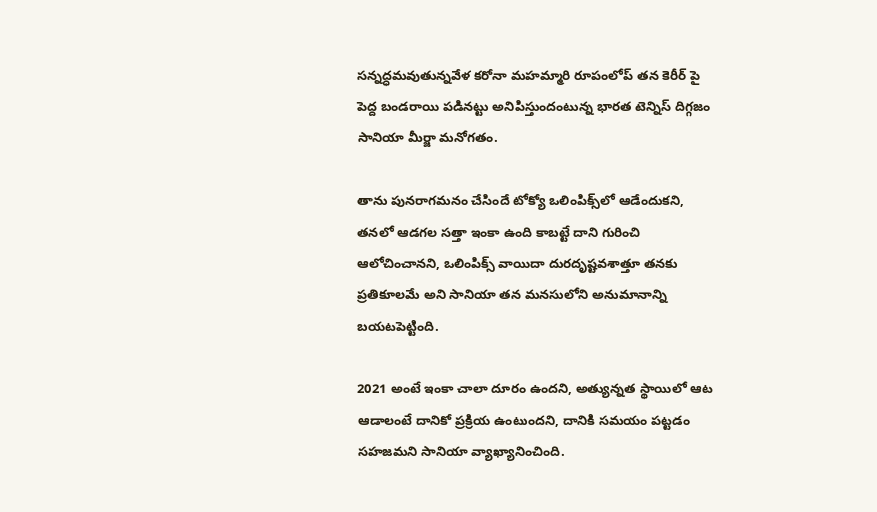సన్నద్ధమవుతున్నవేళ కరోనా మహమ్మారి రూపంలోప్ తన కెరీర్ పై పెద్ద బండరాయి పడినట్టు అనిపిస్తుందంటున్న భారత టెన్నిస్ దిగ్గజం సానియా మీర్జా మనోగతం.

తాను పునరాగమనం చేసిందే టోక్యో ఒలింపిక్స్‌లో ఆడేందుకని, తనలో ఆడగల సత్తా ఇంకా ఉంది కాబట్టే దాని గురించి ఆలోచించానని, ఒలింపిక్స్‌ వాయిదా దురదృష్టవశాత్తూ తనకు ప్రతికూలమే అని సానియా తన మనసులోని అనుమానాన్ని బయటపెట్టింది.

2021 అంటే ఇంకా చాలా దూరం ఉందని, అత్యున్నత స్థాయిలో ఆట ఆడాలంటే దానికో ప్రక్రియ ఉంటుందని, దానికి సమయం పట్టడం సహజమని సానియా వ్యాఖ్యానించింది.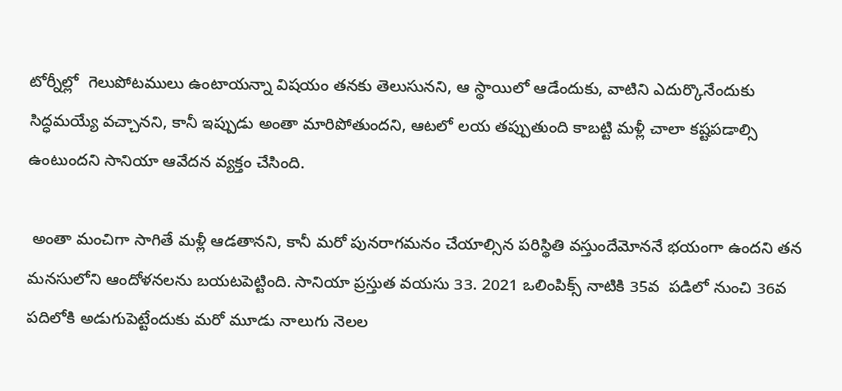టోర్నీల్లో  గెలుపోటములు ఉంటాయన్నా విషయం తనకు తెలుసునని, ఆ స్థాయిలో ఆడేందుకు, వాటిని ఎదుర్కొనేందుకు సిద్ధమయ్యే వచ్చానని, కానీ ఇప్పుడు అంతా మారిపోతుందని, ఆటలో లయ తప్పుతుంది కాబట్టి మళ్లీ చాలా కష్టపడాల్సి ఉంటుందని సానియా ఆవేదన వ్యక్తం చేసింది.

 అంతా మంచిగా సాగితే మళ్లీ ఆడతానని, కానీ మరో పునరాగమనం చేయాల్సిన పరిస్థితి వస్తుందేమోననే భయంగా ఉందని తన మనసులోని ఆందోళనలను బయటపెట్టింది. సానియా ప్రస్తుత వయసు 33. 2021 ఒలింపిక్స్ నాటికి 35వ  పడిలో నుంచి 36వ పదిలోకి అడుగుపెట్టేందుకు మరో మూడు నాలుగు నెలల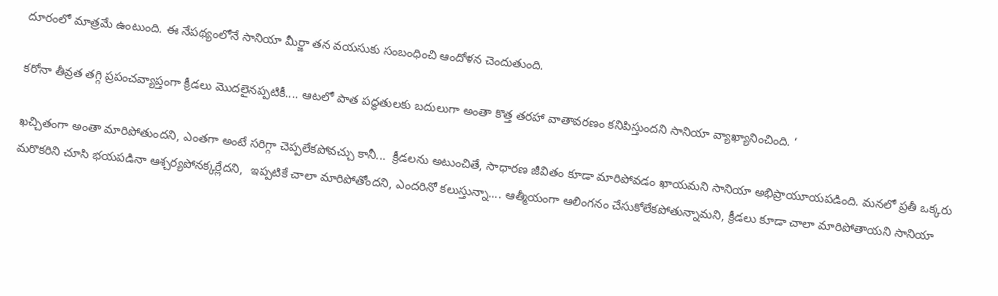దూరంలో మాత్రమే ఉంటుంది. ఈ నేపథ్యంలోనే సానియా మీర్జా తన వయసుకు సంబంధించి ఆందోళన చెందుతుంది.

కరోనా తీవ్రత తగ్గి ప్రపంచవ్యాప్తంగా క్రీడలు మొదలైనప్పటికీ.... ఆటలో పాత పద్ధతులకు బదులుగా అంతా కొత్త తరహా వాతావరణం కనిపిస్తుందని సానియా వ్యాఖ్యానించింది. ‘

ఖచ్చితంగా అంతా మారిపోతుందని, ఎంతగా అంటే సరిగ్గా చెప్పలేకపోవచ్చు కానీ...  క్రీడలను అటుంచితే, సాధారణ జీవితం కూడా మారిపోవడం ఖాయమని సానియా అభిప్రాయూయపడింది. మనలో ప్రతీ ఒక్కరు మరొకరిని చూసి భయపడినా ఆశ్చర్యపోనక్కర్లేదని,  ఇప్పటికే చాలా మారిపోతోందని, ఎందరినో కలుస్తున్నా.... ఆత్మీయంగా ఆలింగనం చేసుకోలేకపోతున్నామని, క్రీడలు కూడా చాలా మారిపోతాయని సానియా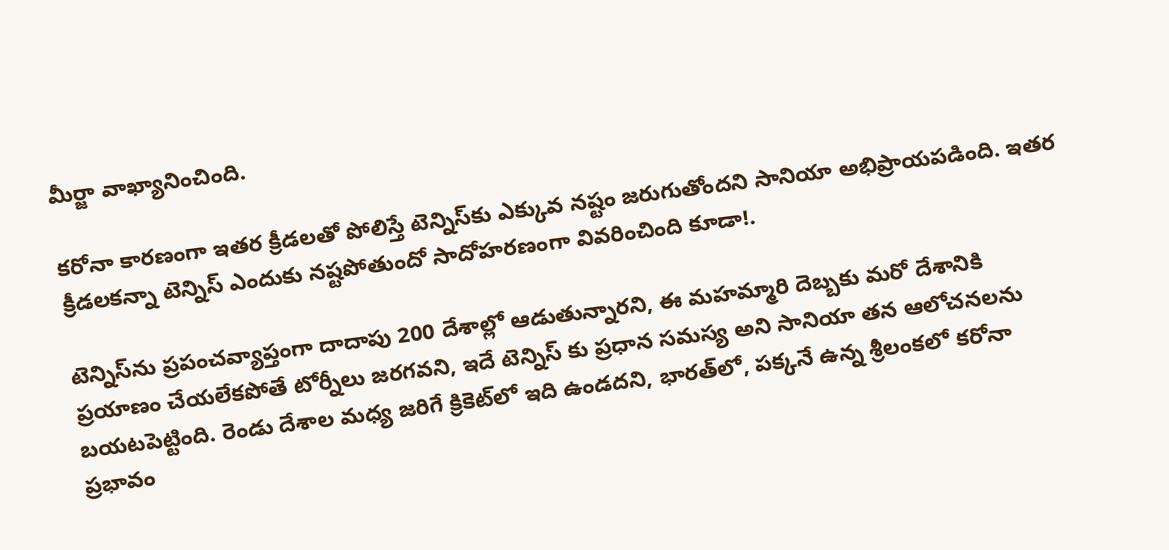మీర్జా వాఖ్యానించింది.

కరోనా కారణంగా ఇతర క్రీడలతో పోలిస్తే టెన్నిస్‌కు ఎక్కువ నష్టం జరుగుతోందని సానియా అభిప్రాయపడింది. ఇతర క్రీడలకన్నా టెన్నిస్ ఎందుకు నష్టపోతుందో సాదోహరణంగా వివరించింది కూడా!.

టెన్నిస్‌ను ప్రపంచవ్యాప్తంగా దాదాపు 200 దేశాల్లో ఆడుతున్నారని, ఈ మహమ్మారి దెబ్బకు మరో దేశానికి ప్రయాణం చేయలేకపోతే టోర్నీలు జరగవని, ఇదే టెన్నిస్ కు ప్రధాన సమస్య అని సానియా తన ఆలోచనలను బయటపెట్టింది. రెండు దేశాల మధ్య జరిగే క్రికెట్‌లో ఇది ఉండదని, భారత్‌లో, పక్కనే ఉన్న శ్రీలంకలో కరోనా ప్రభావం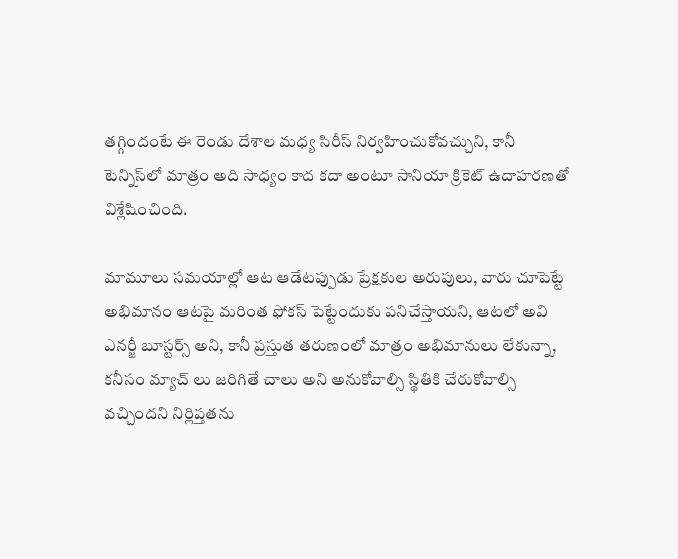తగ్గిందంటే ఈ రెండు దేశాల మధ్య సిరీస్‌ నిర్వహించుకోవచ్చుని, కానీ టెన్నిస్‌లో మాత్రం అది సాధ్యం కాద కదా అంటూ సానియా క్రికెట్ ఉదాహరణతో విశ్లేషించింది.

మామూలు సమయాల్లో ఆట ఆడేటప్పుడు ప్రేక్షకుల అరుపులు, వారు చూపెట్టే అభిమానం ఆటపై మరింత ఫోకస్ పెట్టేందుకు పనిచేస్తాయని, ఆటలో అవి ఎనర్జీ బూస్టర్స్ అని, కానీ ప్రస్తుత తరుణంలో మాత్రం అభిమానులు లేకున్నా, కనీసం మ్యాచ్ లు జరిగితే చాలు అని అనుకోవాల్సి స్థితికి చేరుకోవాల్సి వచ్చిందని నిర్లిప్తతను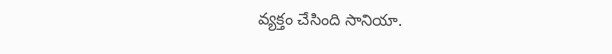వ్యక్తం చేసింది సానియా.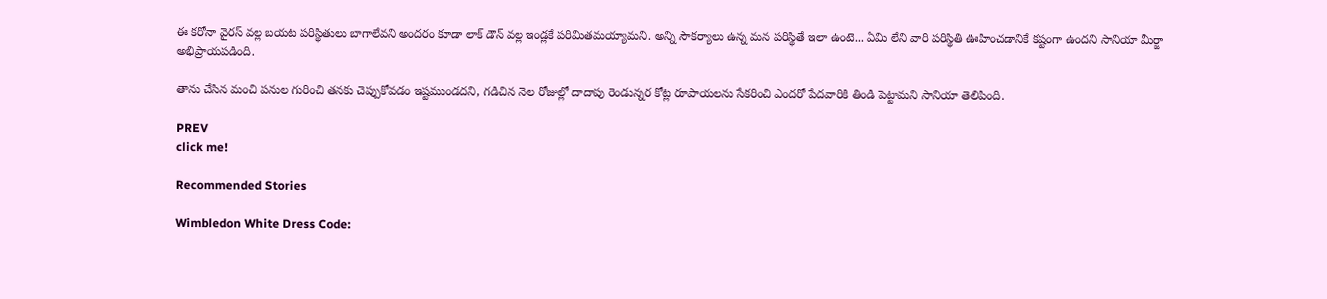ఈ కరోనా వైరస్ వల్ల బయట పరిస్థితులు బాగాలేవని అందరం కూడా లాక్ డౌన్ వల్ల ఇండ్లకే పరిమితమయ్యామని. అన్ని సౌకర్యాలు ఉన్న మన పరిస్థితే ఇలా ఉంటె... ఏమి లేని వారి పరిస్థితి ఊహించడానికే కష్టంగా ఉందని సానియా మీర్జా అభిప్రాయపడింది.

తాను చేసిన మంచి పనుల గురించి తనకు చెప్పుకోవడం ఇష్టముండదని, గడిచిన నెల రోజుల్లో దాదాపు రెండున్నర కోట్ల రూపాయలను సేకరించి ఎందరో పేదవారికి తిండి పెట్టామని సానియా తెలిపింది.

PREV
click me!

Recommended Stories

Wimbledon White Dress Code: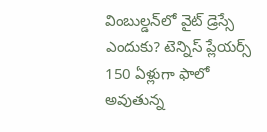వింబుల్డన్‌లో వైట్ డ్రెస్సే ఎందుకు? టెన్నిస్ ప్లేయర్స్ 150 ఏళ్లుగా ఫాలో అవుతున్న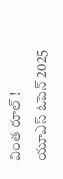వింత రూల్ !
యూఎస్ ఓపెన్ 2025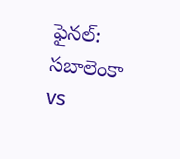ఫైనల్: సబాలెంకా vs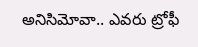అనిసిమోవా.. ఎవరు ట్రోఫీ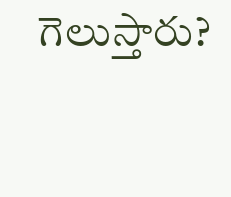గెలుస్తారు?